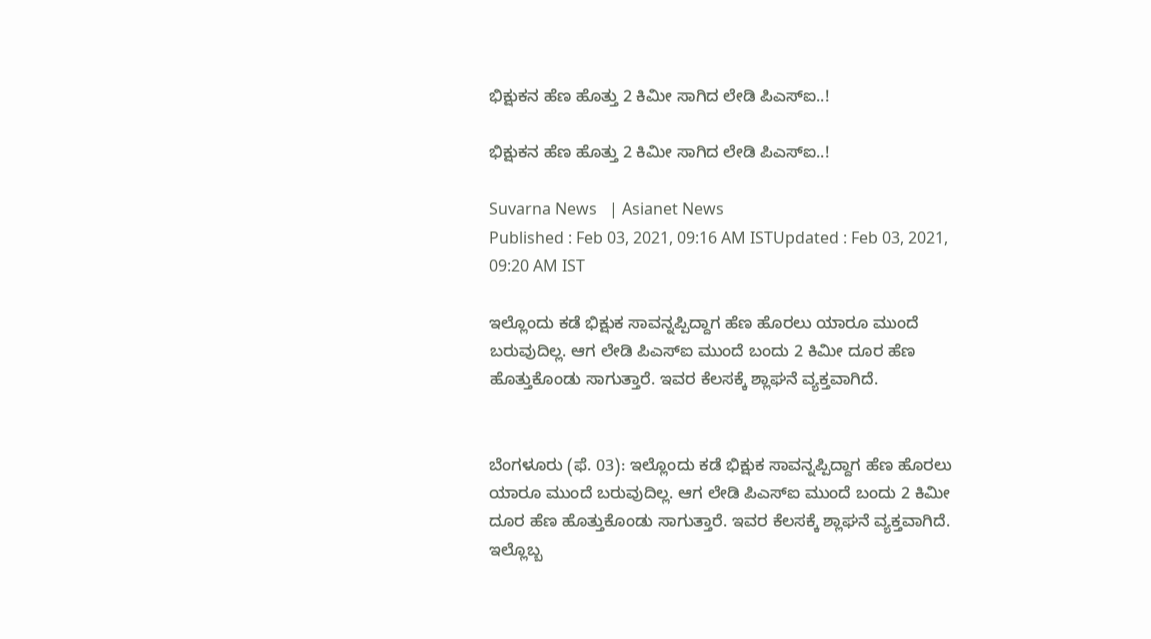ಭಿಕ್ಷುಕನ ಹೆಣ ಹೊತ್ತು 2 ಕಿಮೀ ಸಾಗಿದ ಲೇಡಿ ಪಿಎಸ್‌ಐ..!

ಭಿಕ್ಷುಕನ ಹೆಣ ಹೊತ್ತು 2 ಕಿಮೀ ಸಾಗಿದ ಲೇಡಿ ಪಿಎಸ್‌ಐ..!

Suvarna News   | Asianet News
Published : Feb 03, 2021, 09:16 AM ISTUpdated : Feb 03, 2021, 09:20 AM IST

ಇಲ್ಲೊಂದು ಕಡೆ ಭಿಕ್ಷುಕ ಸಾವನ್ನಪ್ಪಿದ್ದಾಗ ಹೆಣ ಹೊರಲು ಯಾರೂ ಮುಂದೆ ಬರುವುದಿಲ್ಲ. ಆಗ ಲೇಡಿ ಪಿಎಸ್‌ಐ ಮುಂದೆ ಬಂದು 2 ಕಿಮೀ ದೂರ ಹೆಣ ಹೊತ್ತುಕೊಂಡು ಸಾಗುತ್ತಾರೆ. ಇವರ ಕೆಲಸಕ್ಕೆ ಶ್ಲಾಘನೆ ವ್ಯಕ್ತವಾಗಿದೆ.


ಬೆಂಗಳೂರು (ಫೆ. 03): ಇಲ್ಲೊಂದು ಕಡೆ ಭಿಕ್ಷುಕ ಸಾವನ್ನಪ್ಪಿದ್ದಾಗ ಹೆಣ ಹೊರಲು ಯಾರೂ ಮುಂದೆ ಬರುವುದಿಲ್ಲ. ಆಗ ಲೇಡಿ ಪಿಎಸ್‌ಐ ಮುಂದೆ ಬಂದು 2 ಕಿಮೀ ದೂರ ಹೆಣ ಹೊತ್ತುಕೊಂಡು ಸಾಗುತ್ತಾರೆ. ಇವರ ಕೆಲಸಕ್ಕೆ ಶ್ಲಾಘನೆ ವ್ಯಕ್ತವಾಗಿದೆ. ಇಲ್ಲೊಬ್ಬ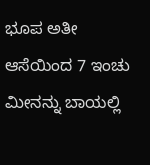ಭೂಪ ಅತೀ ಆಸೆಯಿಂದ 7 ಇಂಚು ಮೀನನ್ನು ಬಾಯಲ್ಲಿ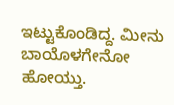ಇಟ್ಟುಕೊಂಡಿದ್ದ. ಮೀನು ಬಾಯೊಳಗೇನೋ ಹೋಯ್ತು.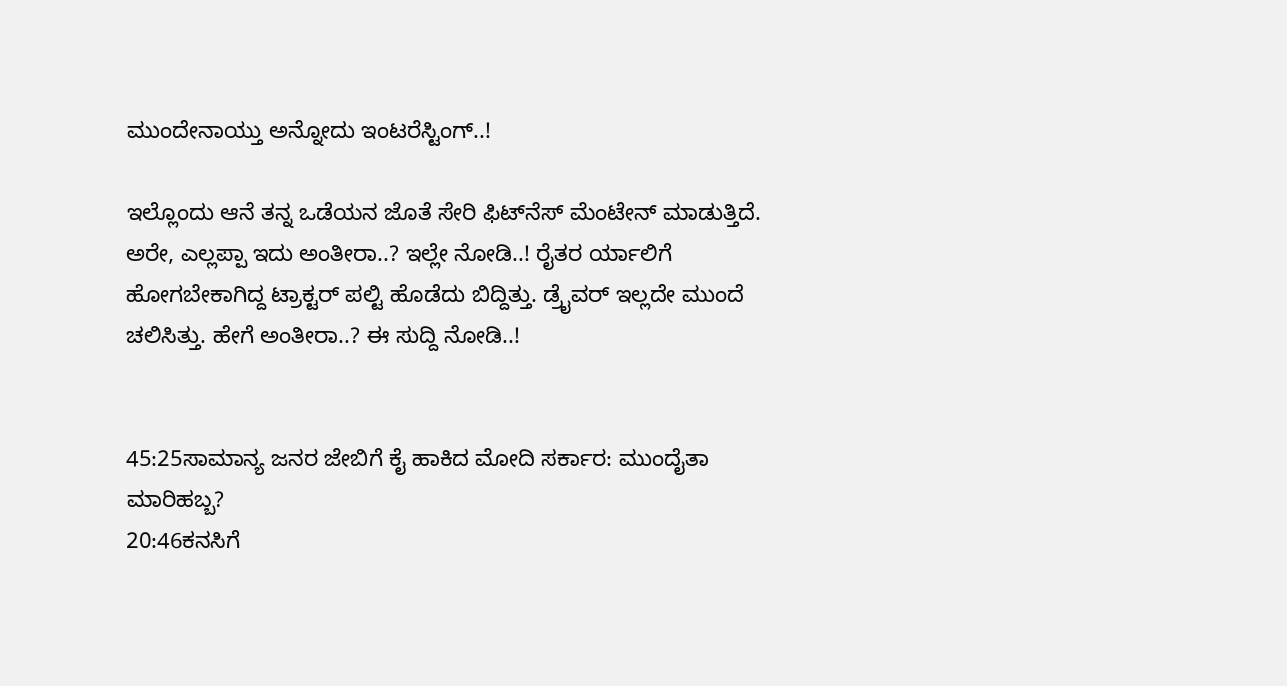ಮುಂದೇನಾಯ್ತು ಅನ್ನೋದು ಇಂಟರೆಸ್ಟಿಂಗ್..!

ಇಲ್ಲೊಂದು ಆನೆ ತನ್ನ ಒಡೆಯನ ಜೊತೆ ಸೇರಿ ಫಿಟ್‌ನೆಸ್ ಮೆಂಟೇನ್ ಮಾಡುತ್ತಿದೆ. ಅರೇ, ಎಲ್ಲಪ್ಪಾ ಇದು ಅಂತೀರಾ..? ಇಲ್ಲೇ ನೋಡಿ..! ರೈತರ ರ್ಯಾಲಿಗೆ ಹೋಗಬೇಕಾಗಿದ್ದ ಟ್ರಾಕ್ಟರ್ ಪಲ್ಟಿ ಹೊಡೆದು ಬಿದ್ದಿತ್ತು. ಡ್ರೈವರ್ ಇಲ್ಲದೇ ಮುಂದೆ ಚಲಿಸಿತ್ತು. ಹೇಗೆ ಅಂತೀರಾ..? ಈ ಸುದ್ದಿ ನೋಡಿ..!


45:25ಸಾಮಾನ್ಯ ಜನರ ಜೇಬಿಗೆ ಕೈ ಹಾಕಿದ ಮೋದಿ ಸರ್ಕಾರ: ಮುಂದೈತಾ ಮಾರಿಹಬ್ಬ?
20:46ಕನಸಿಗೆ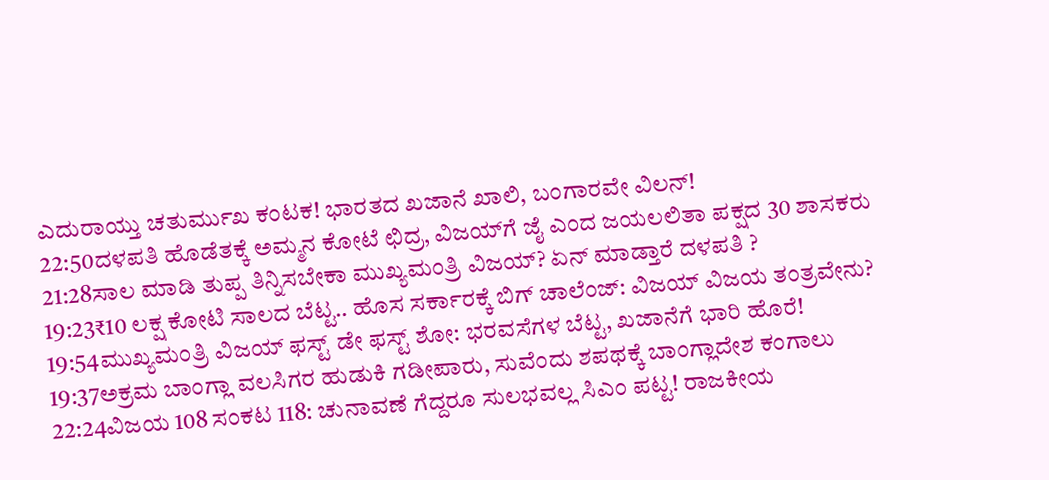ಎದುರಾಯ್ತು ಚತುರ್ಮುಖ ಕಂಟಕ! ಭಾರತದ ಖಜಾನೆ ಖಾಲಿ, ಬಂಗಾರವೇ ವಿಲನ್!
22:50ದಳಪತಿ ಹೊಡೆತಕ್ಕೆ ಅಮ್ಮನ ಕೋಟೆ ಛಿದ್ರ, ವಿಜಯ್‌ಗೆ ಜೈ ಎಂದ ಜಯಲಲಿತಾ ಪಕ್ಷದ 30 ಶಾಸಕರು
21:28ಸಾಲ ಮಾಡಿ ತುಪ್ಪ ತಿನ್ನಿಸಬೇಕಾ ಮುಖ್ಯಮಂತ್ರಿ ವಿಜಯ್? ಏನ್ ಮಾಡ್ತಾರೆ ದಳಪತಿ ?
19:23₹10 ಲಕ್ಷ ಕೋಟಿ ಸಾಲದ ಬೆಟ್ಟ.. ಹೊಸ ಸರ್ಕಾರಕ್ಕೆ ಬಿಗ್ ಚಾಲೆಂಜ್: ವಿಜಯ್ ವಿಜಯ ತಂತ್ರವೇನು?
19:54ಮುಖ್ಯಮಂತ್ರಿ ವಿಜಯ್ ಫಸ್ಟ್ ಡೇ ಫಸ್ಟ್ ಶೋ: ಭರವಸೆಗಳ ಬೆಟ್ಟ, ಖಜಾನೆಗೆ ಭಾರಿ ಹೊರೆ!
19:37ಅಕ್ರಮ ಬಾಂಗ್ಲಾ ವಲಸಿಗರ ಹುಡುಕಿ ಗಡೀಪಾರು, ಸುವೆಂದು ಶಪಥಕ್ಕೆ ಬಾಂಗ್ಲಾದೇಶ ಕಂಗಾಲು
22:24ವಿಜಯ 108 ಸಂಕಟ 118: ಚುನಾವಣೆ ಗೆದ್ದರೂ ಸುಲಭವಲ್ಲ ಸಿಎಂ ಪಟ್ಟ! ರಾಜಕೀಯ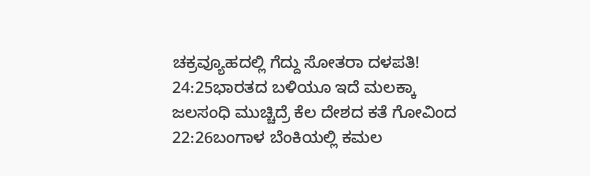ಚಕ್ರವ್ಯೂಹದಲ್ಲಿ ಗೆದ್ದು ಸೋತರಾ ದಳಪತಿ!
24:25ಭಾರತದ ಬಳಿಯೂ ಇದೆ ಮಲಕ್ಕಾ ಜಲಸಂಧಿ ಮುಚ್ಚಿದ್ರೆ ಕೆಲ ದೇಶದ ಕತೆ ಗೋವಿಂದ
22:26ಬಂಗಾಳ ಬೆಂಕಿಯಲ್ಲಿ ಕಮಲ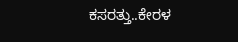ಕಸರತ್ತು..ಕೇರಳ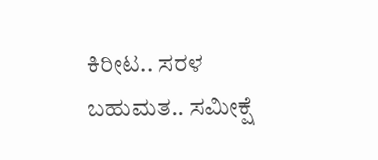ಕಿರೀಟ.. ಸರಳ ಬಹುಮತ.. ಸಮೀಕ್ಷೆ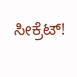ಸೀಕ್ರೆಟ್!